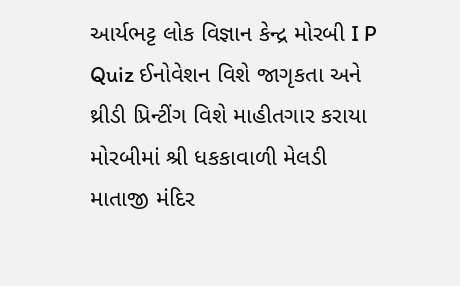આર્યભટ્ટ લોક વિજ્ઞાન કેન્દ્ર મોરબી I P Quiz ઈનોવેશન વિશે જાગૃકતા અને થ્રીડી પ્રિન્ટીંગ વિશે માહીતગાર કરાયા મોરબીમાં શ્રી ધકકાવાળી મેલડી માતાજી મંદિર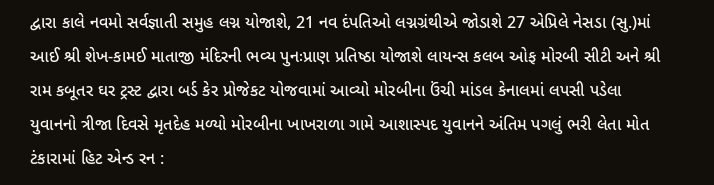દ્વારા કાલે નવમો સર્વજ્ઞાતી સમુહ લગ્ન યોજાશે, 21 નવ દંપતિઓ લગ્નગ્રંથીએ જોડાશે 27 એપ્રિલે નેસડા (સુ.)માં આઈ શ્રી શેખ-કામઈ માતાજી મંદિરની ભવ્ય પુનઃપ્રાણ પ્રતિષ્ઠા યોજાશે લાયન્સ કલબ ઓફ મોરબી સીટી અને શ્રી રામ કબૂતર ઘર ટ્રસ્ટ દ્વારા બર્ડ કેર પ્રોજેકટ યોજવામાં આવ્યો મોરબીના ઉંચી માંડલ કેનાલમાં લપસી પડેલા યુવાનનો ત્રીજા દિવસે મૃતદેહ મળ્યો મોરબીના ખાખરાળા ગામે આશાસ્પદ યુવાનને અંતિમ પગલું ભરી લેતા મોત ટંકારામાં હિટ એન્ડ રન :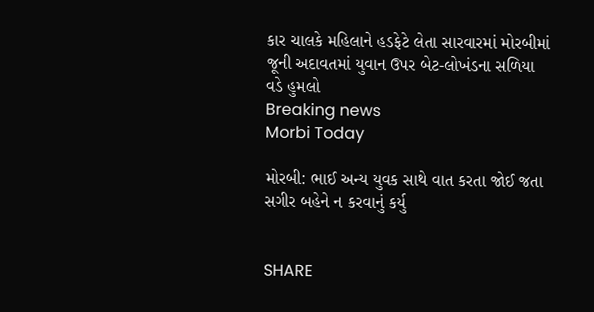કાર ચાલકે મહિલાને હડફેટે લેતા સારવારમાં મોરબીમાં જૂની અદાવતમાં યુવાન ઉપર બેટ-લોખંડના સળિયા વડે હુમલો
Breaking news
Morbi Today

મોરબી: ભાઈ અન્ય યુવક સાથે વાત કરતા જોઈ જતા સગીર બહેને ન કરવાનું કર્યુ


SHARE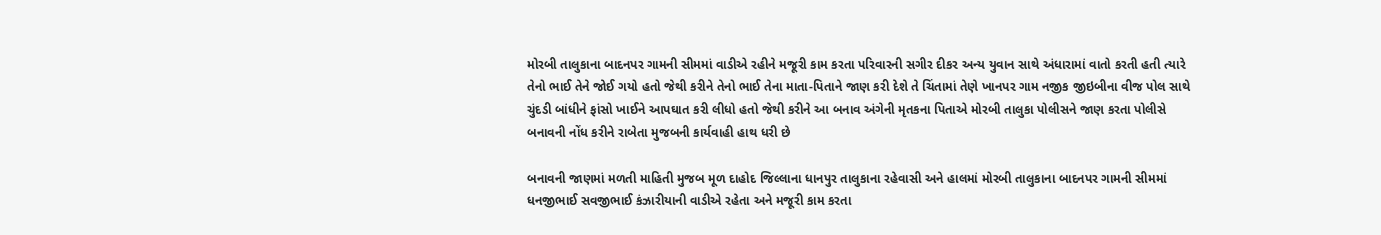મોરબી તાલુકાના બાદનપર ગામની સીમમાં વાડીએ રહીને મજૂરી કામ કરતા પરિવારની સગીર દીકર અન્ય યુવાન સાથે અંધારામાં વાતો કરતી હતી ત્યારે તેનો ભાઈ તેને જોઈ ગયો હતો જેથી કરીને તેનો ભાઈ તેના માતા-પિતાને જાણ કરી દેશે તે ચિંતામાં તેણે ખાનપર ગામ નજીક જીઇબીના વીજ પોલ સાથે ચુંદડી બાંધીને ફાંસો ખાઈને આપઘાત કરી લીધો હતો જેથી કરીને આ બનાવ અંગેની મૃતકના પિતાએ મોરબી તાલુકા પોલીસને જાણ કરતા પોલીસે બનાવની નોંધ કરીને રાબેતા મુજબની કાર્યવાહી હાથ ધરી છે

બનાવની જાણમાં મળતી માહિતી મુજબ મૂળ દાહોદ જિલ્લાના ધાનપુર તાલુકાના રહેવાસી અને હાલમાં મોરબી તાલુકાના બાદનપર ગામની સીમમાં ધનજીભાઈ સવજીભાઈ કંઝારીયાની વાડીએ રહેતા અને મજૂરી કામ કરતા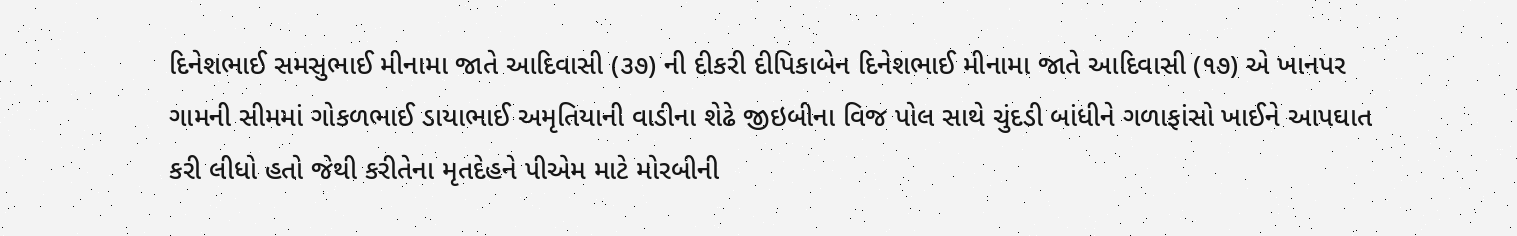દિનેશભાઈ સમસુભાઈ મીનામા જાતે આદિવાસી (૩૭) ની દીકરી દીપિકાબેન દિનેશભાઈ મીનામા જાતે આદિવાસી (૧૭) એ ખાનપર ગામની સીમમાં ગોકળભાઈ ડાયાભાઈ અમૃતિયાની વાડીના શેઢે જીઇબીના વિજ પોલ સાથે ચુંદડી બાંધીને ગળાફાંસો ખાઈને આપઘાત કરી લીધો હતો જેથી કરીતેના મૃતદેહને પીએમ માટે મોરબીની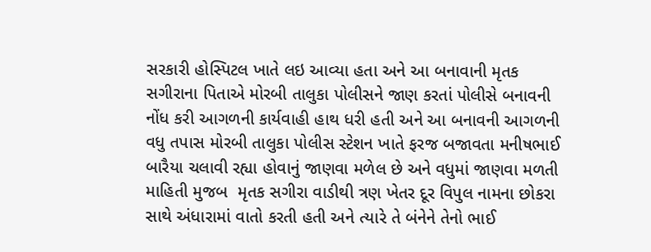સરકારી હોસ્પિટલ ખાતે લઇ આવ્યા હતા અને આ બનાવાની મૃતક સગીરાના પિતાએ મોરબી તાલુકા પોલીસને જાણ કરતાં પોલીસે બનાવની નોંધ કરી આગળની કાર્યવાહી હાથ ધરી હતી અને આ બનાવની આગળની વધુ તપાસ મોરબી તાલુકા પોલીસ સ્ટેશન ખાતે ફરજ બજાવતા મનીષભાઈ બારૈયા ચલાવી રહ્યા હોવાનું જાણવા મળેલ છે અને વધુમાં જાણવા મળતી માહિતી મુજબ  મૃતક સગીરા વાડીથી ત્રણ ખેતર દૂર વિપુલ નામના છોકરા સાથે અંધારામાં વાતો કરતી હતી અને ત્યારે તે બંનેને તેનો ભાઈ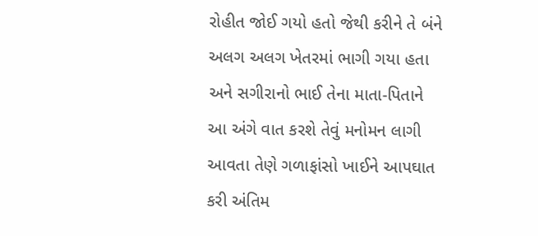રોહીત જોઈ ગયો હતો જેથી કરીને તે બંને અલગ અલગ ખેતરમાં ભાગી ગયા હતા અને સગીરાનો ભાઈ તેના માતા-પિતાને આ અંગે વાત કરશે તેવું મનોમન લાગી આવતા તેણે ગળાફાંસો ખાઈને આપઘાત કરી અંતિમ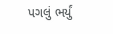પગલું ભર્યું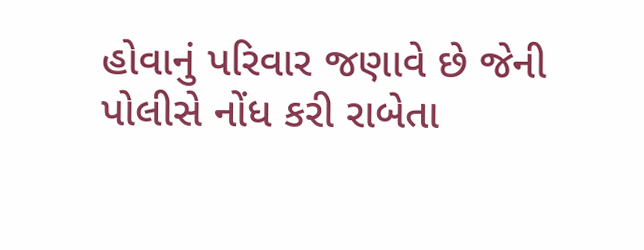હોવાનું પરિવાર જણાવે છે જેની પોલીસે નોંધ કરી રાબેતા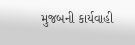મુજબની કાર્યવાહી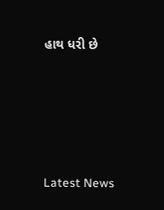હાથ ધરી છે






Latest News